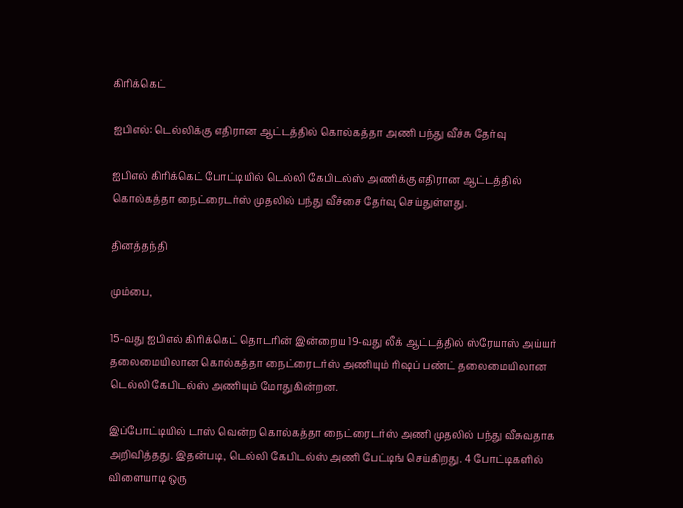கிரிக்கெட்

ஐபிஎல்: டெல்லிக்கு எதிரான ஆட்டத்தில் கொல்கத்தா அணி பந்து வீச்சு தேர்வு

ஐபிஎல் கிரிக்கெட் போட்டியில் டெல்லி கேபிடல்ஸ் அணிக்கு எதிரான ஆட்டத்தில் கொல்கத்தா நைட்ரைடர்ஸ் முதலில் பந்து வீச்சை தேர்வு செய்துள்ளது.

தினத்தந்தி

மும்பை,

15-வது ஐபிஎல் கிரிக்கெட் தொடரின் இன்றைய 19-வது லீக் ஆட்டத்தில் ஸ்ரேயாஸ் அய்யர் தலைமையிலான கொல்கத்தா நைட்ரைடர்ஸ் அணியும் ரிஷப் பண்ட் தலைமையிலான டெல்லி கேபிடல்ஸ் அணியும் மோதுகின்றன.

இப்போட்டியில் டாஸ் வென்ற கொல்கத்தா நைட்ரைடர்ஸ் அணி முதலில் பந்து வீசுவதாக அறிவித்தது. இதன்படி, டெல்லி கேபிடல்ஸ் அணி பேட்டிங் செய்கிறது. 4 போட்டிகளில் விளையாடி ஒரு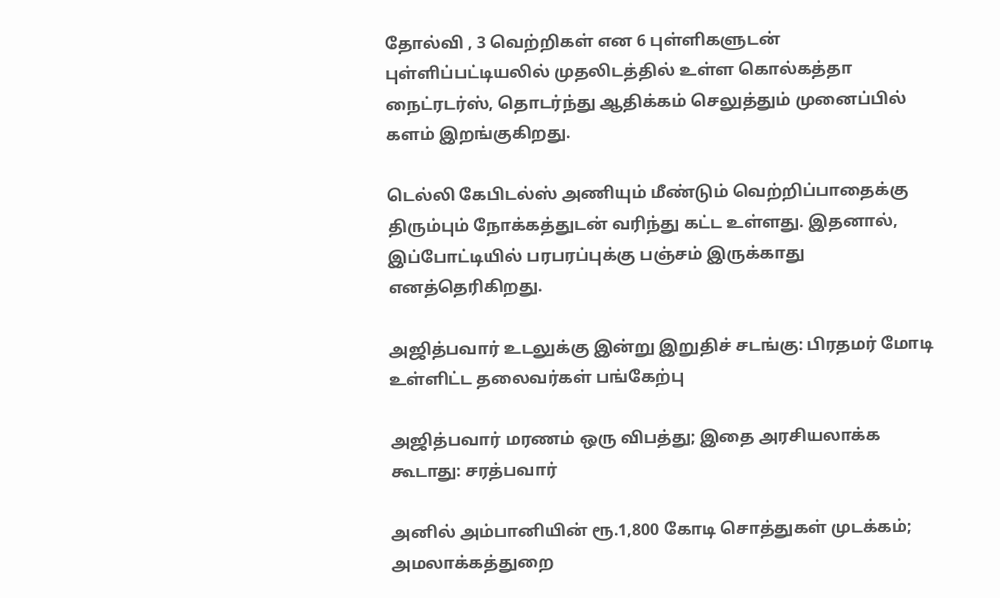தோல்வி , 3 வெற்றிகள் என 6 புள்ளிகளுடன் புள்ளிப்பட்டியலில் முதலிடத்தில் உள்ள கொல்கத்தா நைட்ரடர்ஸ், தொடர்ந்து ஆதிக்கம் செலுத்தும் முனைப்பில் களம் இறங்குகிறது.

டெல்லி கேபிடல்ஸ் அணியும் மீண்டும் வெற்றிப்பாதைக்கு திரும்பும் நோக்கத்துடன் வரிந்து கட்ட உள்ளது. இதனால், இப்போட்டியில் பரபரப்புக்கு பஞ்சம் இருக்காது எனத்தெரிகிறது.

அஜித்பவார் உடலுக்கு இன்று இறுதிச் சடங்கு: பிரதமர் மோடி உள்ளிட்ட தலைவர்கள் பங்கேற்பு

அஜித்பவார் மரணம் ஒரு விபத்து; இதை அரசியலாக்க கூடாது: சரத்பவார்

அனில் அம்பானியின் ரூ.1,800 கோடி சொத்துகள் முடக்கம்; அமலாக்கத்துறை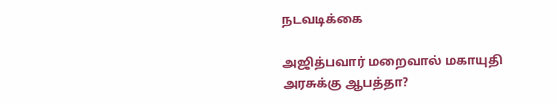நடவடிக்கை

அஜித்பவார் மறைவால் மகாயுதி அரசுக்கு ஆபத்தா?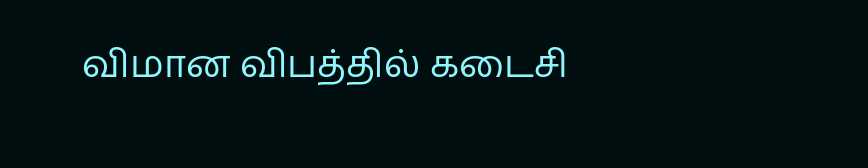விமான விபத்தில் கடைசி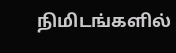நிமிடங்களில்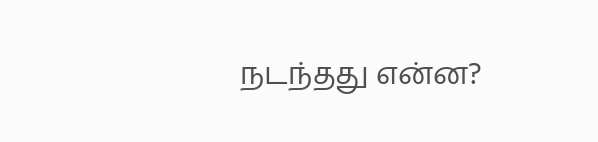நடந்தது என்ன?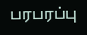பரபரப்பு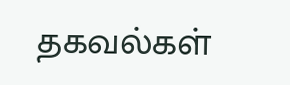தகவல்கள்